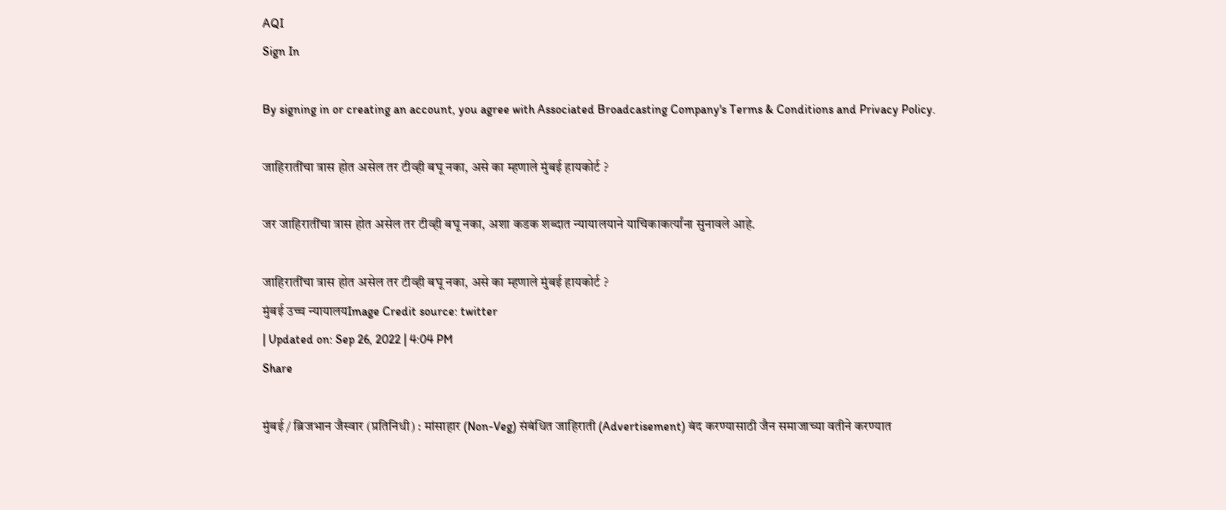AQI
Sign In

By signing in or creating an account, you agree with Associated Broadcasting Company's Terms & Conditions and Privacy Policy.

जाहिरातींचा त्रास होत असेल तर टीव्ही बघू नका, असे का म्हणाले मुंबई हायकोर्ट ?

जर जाहिरातींचा त्रास होत असेल तर टीव्ही बघू नका, अशा कडक शब्दात न्यायालयाने याचिकाकर्त्यांना सुनावले आहे.

जाहिरातींचा त्रास होत असेल तर टीव्ही बघू नका, असे का म्हणाले मुंबई हायकोर्ट ?
मुंबई उच्च न्यायालयImage Credit source: twitter
| Updated on: Sep 26, 2022 | 4:04 PM
Share

मुंबई / ब्रिजभान जैस्वार (प्रतिनिधी) : मांसाहार (Non-Veg) संबंधित जाहिराती (Advertisement) बंद करण्यासाठी जैन समाजाच्या वतीने करण्यात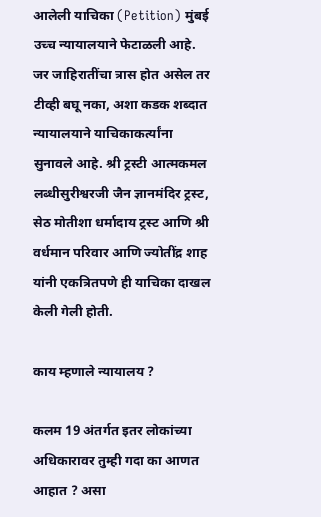आलेली याचिका (Petition) मुंबई उच्च न्यायालयाने फेटाळली आहे. जर जाहिरातींचा त्रास होत असेल तर टीव्ही बघू नका, अशा कडक शब्दात न्यायालयाने याचिकाकर्त्यांना सुनावले आहे. श्री ट्रस्टी आत्मकमल लब्धीसुरीश्वरजी जैन ज्ञानमंदिर ट्रस्ट, सेठ मोतीशा धर्मादाय ट्रस्ट आणि श्री वर्धमान परिवार आणि ज्योतींद्र शाह यांनी एकत्रितपणे ही याचिका दाखल केली गेली होती.

काय म्हणाले न्यायालय ?

कलम 19 अंतर्गत इतर लोकांच्या अधिकारावर तुम्ही गदा का आणत आहात ? असा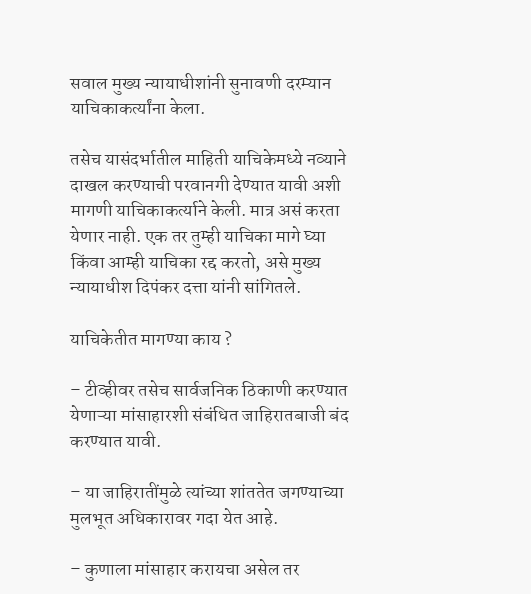सवाल मुख्य न्यायाधीशांनी सुनावणी दरम्यान याचिकाकर्त्यांना केला.

तसेच यासंदर्भातील माहिती याचिकेमध्ये नव्याने दाखल करण्याची परवानगी देण्यात यावी अशी मागणी याचिकाकर्त्याने केली. मात्र असं करता येणार नाही. एक तर तुम्ही याचिका मागे घ्या किंवा आम्ही याचिका रद्द करतो, असे मुख्य न्यायाधीश दिपंकर दत्ता यांनी सांगितले.

याचिकेतीत मागण्या काय ?

– टीव्हीवर तसेच सार्वजनिक ठिकाणी करण्यात येणाऱ्या मांसाहारशी संबंधित जाहिरातबाजी बंद करण्यात यावी.

– या जाहिरातींमुळे त्यांच्या शांततेत जगण्याच्या मुलभूत अधिकारावर गदा येत आहे.

– कुणाला मांसाहार करायचा असेल तर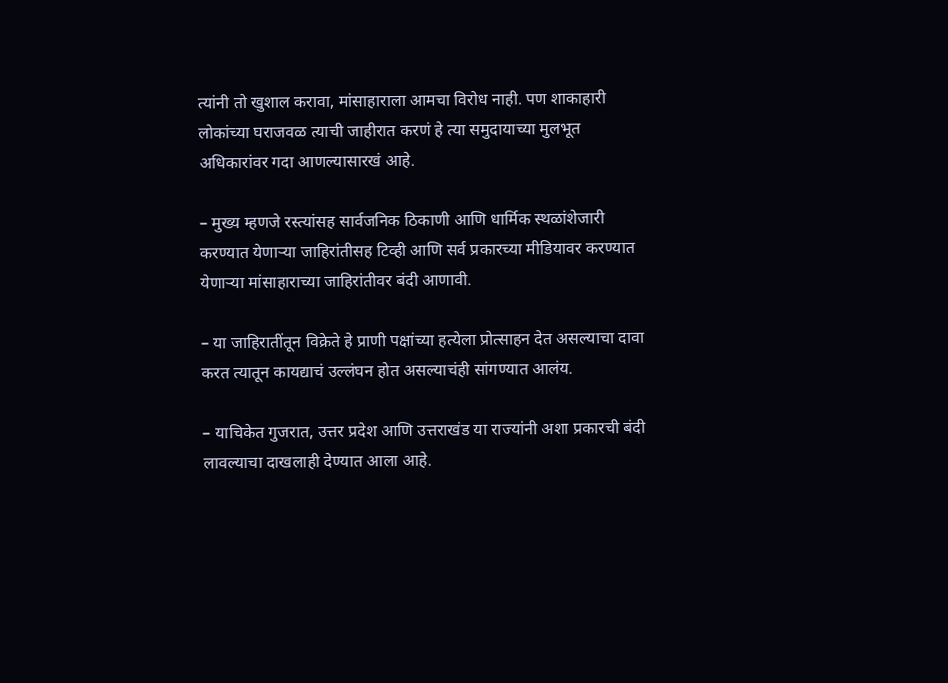त्यांनी तो खुशाल करावा, मांसाहाराला आमचा विरोध नाही. पण शाकाहारी लोकांच्या घराजवळ त्याची जाहीरात करणं हे त्या समुदायाच्या मुलभूत अधिकारांवर गदा आणल्यासारखं आहे.

– मुख्य म्हणजे रस्त्यांसह सार्वजनिक ठिकाणी आणि धार्मिक स्थळांशेजारी करण्यात येणाऱ्या जाहिरांतीसह टिव्ही आणि सर्व प्रकारच्या मीडियावर करण्यात येणाऱ्या मांसाहाराच्या जाहिरांतीवर बंदी आणावी.

– या जाहिरातींतून विक्रेते हे प्राणी पक्षांच्या हत्येला प्रोत्साहन देत असल्याचा दावा करत त्यातून कायद्याचं उल्लंघन होत असल्याचंही सांगण्यात आलंय.

– याचिकेत गुजरात, उत्तर प्रदेश आणि उत्तराखंड या राज्यांनी अशा प्रकारची बंदी लावल्याचा दाखलाही देण्यात आला आहे.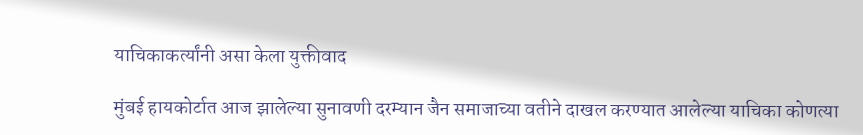याचिकाकर्त्यांनी असा केला युक्तीवाद

मुंबई हायकोर्टात आज झालेल्या सुनावणी दरम्यान जैन समाजाच्या वतीने दाखल करण्यात आलेल्या याचिका कोणत्या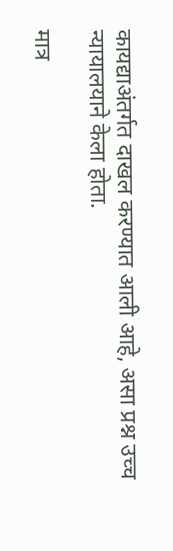कायद्याअंतर्गत दाखल करण्यात आली आहे, असा प्रश्न उच्च न्यायालयाने केला होता.

मात्र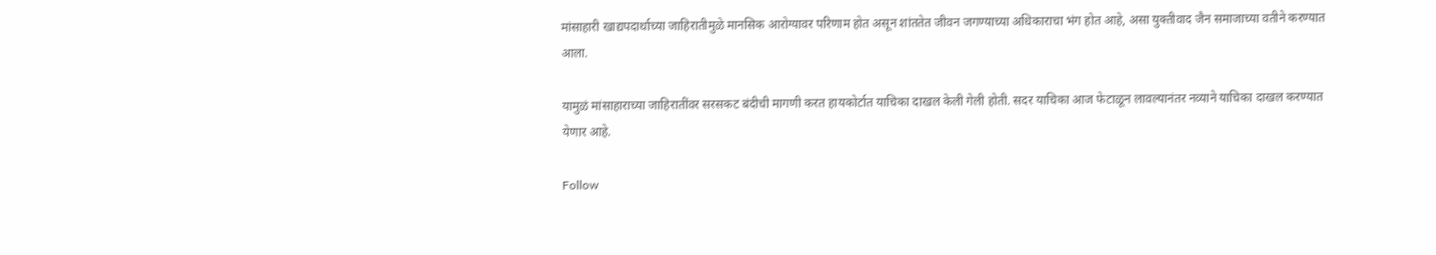मांसाहारी खाद्यपदार्थाच्या जाहिरातीमुळे मानसिक आरोग्यावर परिणाम होत असून शांततेत जीवन जगण्याच्या अधिकाराचा भंग होत आहे, असा युक्तीवाद जैन समाजाच्या वतीने करण्यात आला.

यामुळं मांसाहाराच्या जाहिरातींवर सरसकट बंदीची मागणी करत हायकोर्टात याचिका दाखल केली गेली होती. सदर याचिका आज फेटाळून लावल्यानंतर नव्याने याचिका दाखल करण्यात येणार आहे.

Follow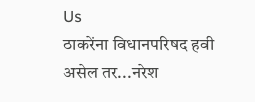Us
ठाकरेंना विधानपरिषद हवी असेल तर...नरेश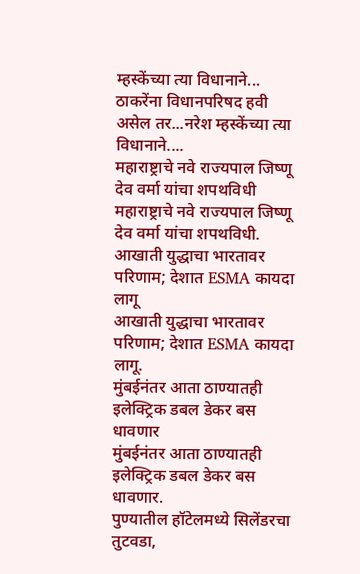म्हस्केंच्या त्या विधानाने...
ठाकरेंना विधानपरिषद हवी असेल तर...नरेश म्हस्केंच्या त्या विधानाने....
महाराष्ट्राचे नवे राज्यपाल जिष्णू देव वर्मा यांचा शपथविधी
महाराष्ट्राचे नवे राज्यपाल जिष्णू देव वर्मा यांचा शपथविधी.
आखाती युद्धाचा भारतावर परिणाम; देशात ESMA कायदा लागू
आखाती युद्धाचा भारतावर परिणाम; देशात ESMA कायदा लागू.
मुंबईनंतर आता ठाण्यातही इलेक्ट्रिक डबल डेकर बस धावणार
मुंबईनंतर आता ठाण्यातही इलेक्ट्रिक डबल डेकर बस धावणार.
पुण्यातील हॉटेलमध्ये सिलेंडरचा तुटवडा,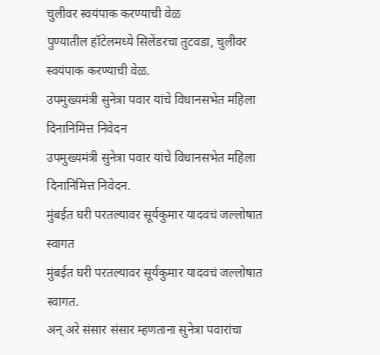चुलीवर स्वयंपाक करण्याची वेळ
पुण्यातील हॉटेलमध्ये सिलेंडरचा तुटवडा, चुलीवर स्वयंपाक करण्याची वेळ.
उपमुख्यमंत्री सुनेत्रा पवार यांचे विधानसभेत महिला दिनानिमित्त निवेदन
उपमुख्यमंत्री सुनेत्रा पवार यांचे विधानसभेत महिला दिनानिमित्त निवेदन.
मुंबईत घरी परतल्यावर सूर्यकुमार यादवचं जल्लोषात स्वागत
मुंबईत घरी परतल्यावर सूर्यकुमार यादवचं जल्लोषात स्वागत.
अन् अरे संसार संसार म्हणताना सुनेत्रा पवारांचा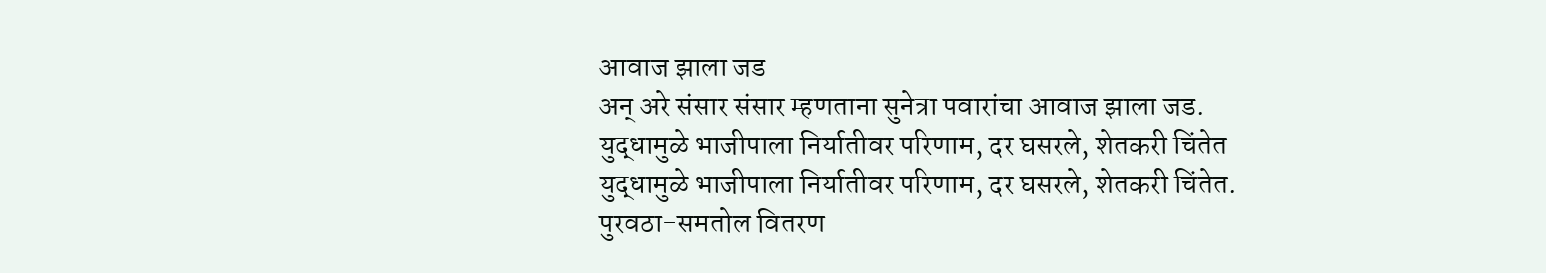आवाज झाला जड
अन् अरे संसार संसार म्हणताना सुनेत्रा पवारांचा आवाज झाला जड.
युद्धामुळे भाजीपाला निर्यातीवर परिणाम, दर घसरले, शेतकरी चिंतेत
युद्धामुळे भाजीपाला निर्यातीवर परिणाम, दर घसरले, शेतकरी चिंतेत.
पुरवठा-समतोल वितरण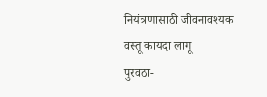नियंत्रणासाठी जीवनावश्यक वस्तू कायदा लागू
पुरवठा-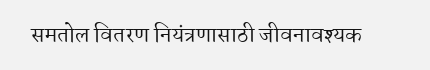समतोल वितरण नियंत्रणासाठी जीवनावश्यक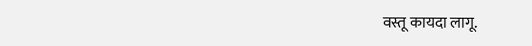वस्तू कायदा लागू.